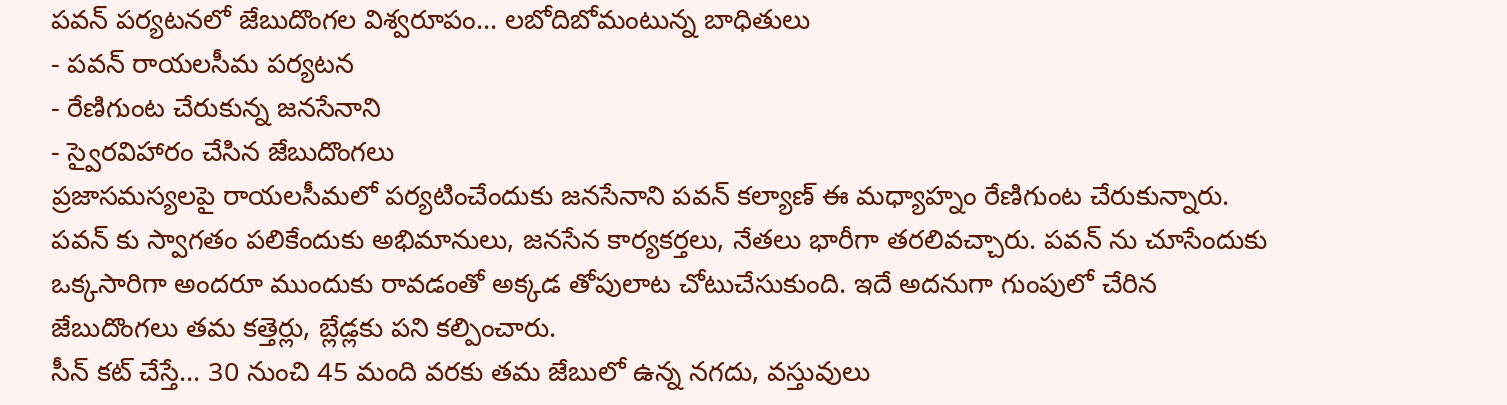పవన్ పర్యటనలో జేబుదొంగల విశ్వరూపం... లబోదిబోమంటున్న బాధితులు
- పవన్ రాయలసీమ పర్యటన
- రేణిగుంట చేరుకున్న జనసేనాని
- స్వైరవిహారం చేసిన జేబుదొంగలు
ప్రజాసమస్యలపై రాయలసీమలో పర్యటించేందుకు జనసేనాని పవన్ కల్యాణ్ ఈ మధ్యాహ్నం రేణిగుంట చేరుకున్నారు. పవన్ కు స్వాగతం పలికేందుకు అభిమానులు, జనసేన కార్యకర్తలు, నేతలు భారీగా తరలివచ్చారు. పవన్ ను చూసేందుకు ఒక్కసారిగా అందరూ ముందుకు రావడంతో అక్కడ తోపులాట చోటుచేసుకుంది. ఇదే అదనుగా గుంపులో చేరిన జేబుదొంగలు తమ కత్తెర్లు, బ్లేడ్లకు పని కల్పించారు.
సీన్ కట్ చేస్తే... 30 నుంచి 45 మంది వరకు తమ జేబులో ఉన్న నగదు, వస్తువులు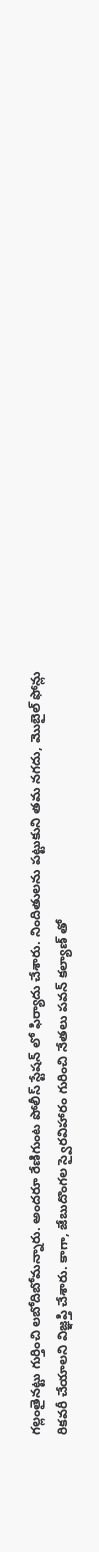గల్లంతైనట్టు గుర్తించి లబోదిబోమన్నారు. అందరూ రేణిగుంట పోలీస్ స్టేషన్ లో ఫిర్యాదు చేశారు. నిందితులను పట్టుకుని తమ నగదు, మొబైల్ ఫోన్లు రికవరీ చేయాలని విజ్ఞప్తి చేశారు. కాగా, జేబుదొంగల స్వైరవిహారం గురించి నేతలు పవన్ కల్యాణ్ తో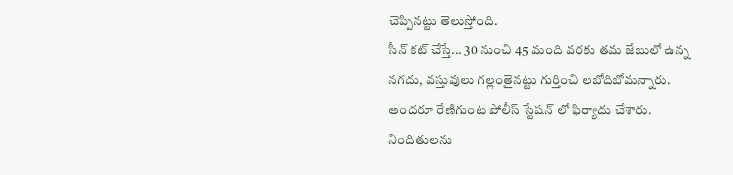చెప్పినట్టు తెలుస్తోంది.
సీన్ కట్ చేస్తే... 30 నుంచి 45 మంది వరకు తమ జేబులో ఉన్న నగదు, వస్తువులు గల్లంతైనట్టు గుర్తించి లబోదిబోమన్నారు. అందరూ రేణిగుంట పోలీస్ స్టేషన్ లో ఫిర్యాదు చేశారు. నిందితులను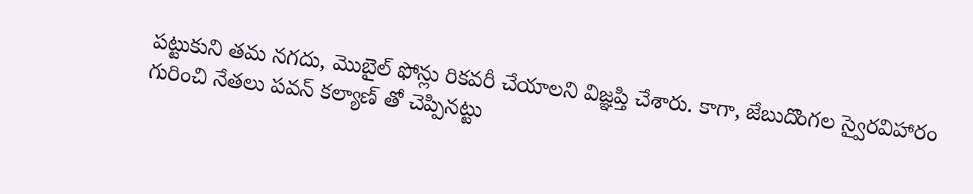పట్టుకుని తమ నగదు, మొబైల్ ఫోన్లు రికవరీ చేయాలని విజ్ఞప్తి చేశారు. కాగా, జేబుదొంగల స్వైరవిహారం గురించి నేతలు పవన్ కల్యాణ్ తో చెప్పినట్టు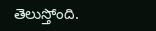తెలుస్తోంది.